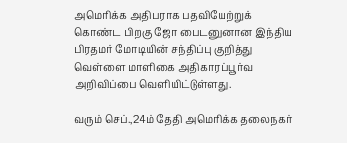அமெரிக்க அதிபராக பதவியேற்றுக் கொண்ட பிறகு ஜோ பைடனுனான இந்திய பிரதமர் மோடியின் சந்திப்பு குறித்து வெள்ளை மாளிகை அதிகாரப்பூர்வ அறிவிப்பை வெளியிட்டுள்ளது.

வரும் செப்.,24ம் தேதி அமெரிக்க தலைநகர்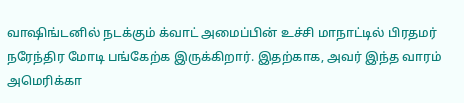வாஷிங்டனில் நடக்கும் க்வாட் அமைப்பின் உச்சி மாநாட்டில் பிரதமர் நரேந்திர மோடி பங்கேற்க இருக்கிறார். இதற்காக, அவர் இந்த வாரம் அமெரிக்கா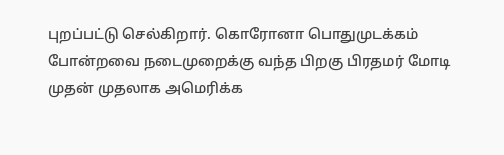புறப்பட்டு செல்கிறார். கொரோனா பொதுமுடக்கம் போன்றவை நடைமுறைக்கு வந்த பிறகு பிரதமர் மோடி முதன் முதலாக அமெரிக்க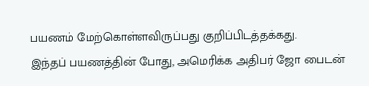பயணம் மேற்கொள்ளவிருப்பது குறிப்பிடத்தக்கது.
இந்தப் பயணத்தின் போது, அமெரிக்க அதிபர் ஜோ பைடன்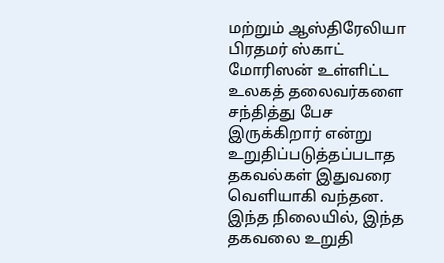மற்றும் ஆஸ்திரேலியா பிரதமர் ஸ்காட் மோரிஸன் உள்ளிட்ட உலகத் தலைவர்களை சந்தித்து பேச இருக்கிறார் என்று உறுதிப்படுத்தப்படாத தகவல்கள் இதுவரை வெளியாகி வந்தன.
இந்த நிலையில், இந்த தகவலை உறுதி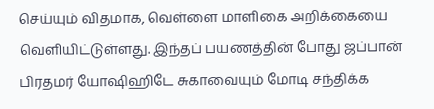செய்யும் விதமாக, வெள்ளை மாளிகை அறிக்கையை வெளியிட்டுள்ளது. இந்தப் பயணத்தின் போது ஜப்பான் பிரதமர் யோஷிஹிடே சுகாவையும் மோடி சந்திக்க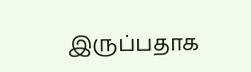இருப்பதாக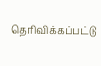தெரிவிக்கப்பட்டு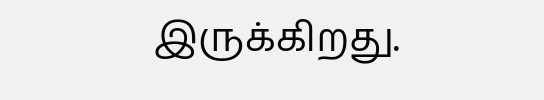இருக்கிறது.